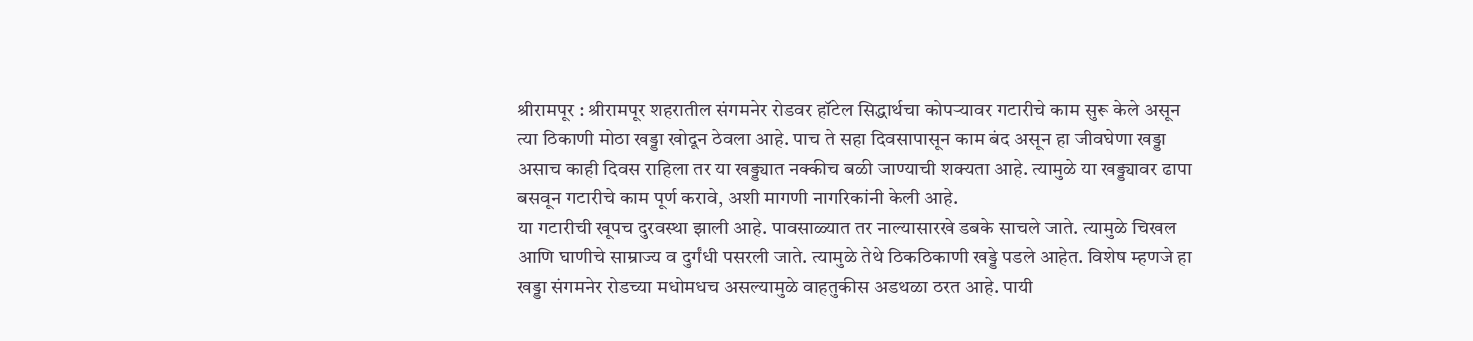श्रीरामपूर : श्रीरामपूर शहरातील संगमनेर रोडवर हॉटेल सिद्धार्थचा कोपऱ्यावर गटारीचे काम सुरू केले असून त्या ठिकाणी मोठा खड्डा खोदून ठेवला आहे. पाच ते सहा दिवसापासून काम बंद असून हा जीवघेणा खड्डा असाच काही दिवस राहिला तर या खड्ड्यात नक्कीच बळी जाण्याची शक्यता आहे. त्यामुळे या खड्ड्यावर ढापा बसवून गटारीचे काम पूर्ण करावे, अशी मागणी नागरिकांनी केली आहे.
या गटारीची खूपच दुरवस्था झाली आहे. पावसाळ्यात तर नाल्यासारखे डबके साचले जाते. त्यामुळे चिखल आणि घाणीचे साम्राज्य व दुर्गंधी पसरली जाते. त्यामुळे तेथे ठिकठिकाणी खड्डे पडले आहेत. विशेष म्हणजे हा खड्डा संगमनेर रोडच्या मधोमधच असल्यामुळे वाहतुकीस अडथळा ठरत आहे. पायी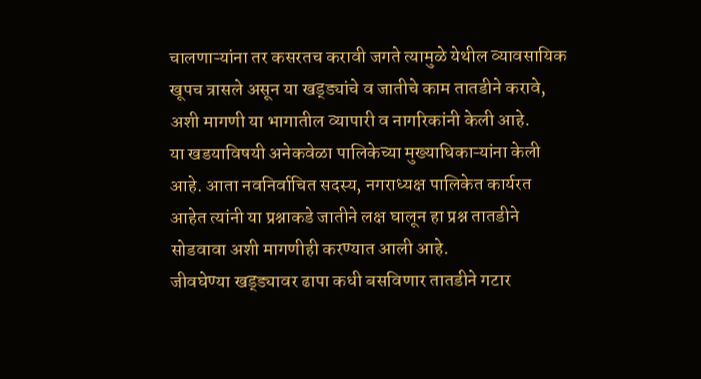चालणाऱ्यांना तर कसरतच करावी जगते त्यामुळे येथील व्यावसायिक खूपच त्रासले असून या खड्ड्यांचे व जातीचे काम तातडीने करावे, अशी मागणी या भागातील व्यापारी व नागरिकांनी केली आहे.
या खडयाविषयी अनेकवेळा पालिकेच्या मुख्याधिकाऱ्यांना केली आहे. आता नवनिर्वाचित सदस्य, नगराध्यक्ष पालिकेत कार्यरत आहेत त्यांनी या प्रश्नाकडे जातीने लक्ष घालून हा प्रश्न तातडीने सोडवावा अशी मागणीही करण्यात आली आहे.
जीवघेण्या खड्ड्यावर ढापा कधी बसविणार तातडीने गटार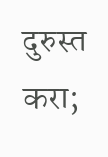दुरुस्त करा;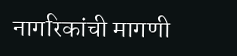नागरिकांची मागणी